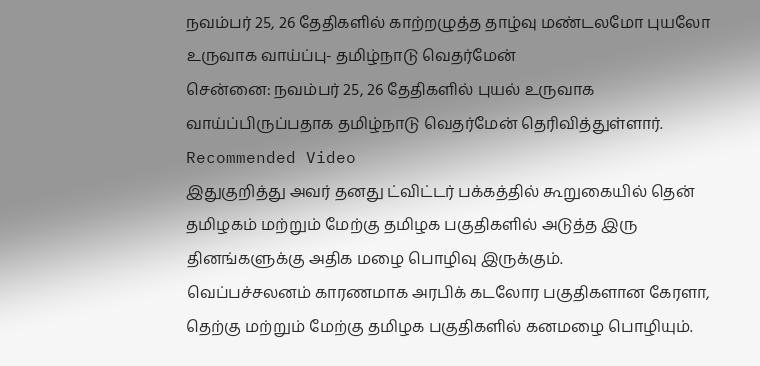நவம்பர் 25, 26 தேதிகளில் காற்றழுத்த தாழ்வு மண்டலமோ புயலோ உருவாக வாய்ப்பு- தமிழ்நாடு வெதர்மேன்
சென்னை: நவம்பர் 25, 26 தேதிகளில் புயல் உருவாக வாய்ப்பிருப்பதாக தமிழ்நாடு வெதர்மேன் தெரிவித்துள்ளார்.
Recommended Video
இதுகுறித்து அவர் தனது ட்விட்டர் பக்கத்தில் கூறுகையில் தென் தமிழகம் மற்றும் மேற்கு தமிழக பகுதிகளில் அடுத்த இரு தினங்களுக்கு அதிக மழை பொழிவு இருக்கும்.
வெப்பச்சலனம் காரணமாக அரபிக் கடலோர பகுதிகளான கேரளா, தெற்கு மற்றும் மேற்கு தமிழக பகுதிகளில் கனமழை பொழியும்.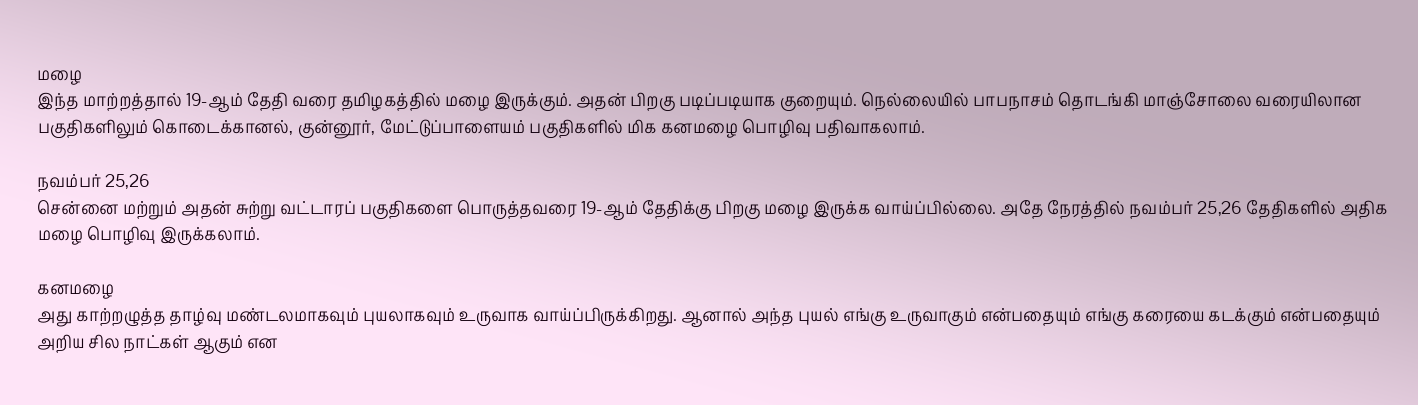மழை
இந்த மாற்றத்தால் 19-ஆம் தேதி வரை தமிழகத்தில் மழை இருக்கும். அதன் பிறகு படிப்படியாக குறையும். நெல்லையில் பாபநாசம் தொடங்கி மாஞ்சோலை வரையிலான பகுதிகளிலும் கொடைக்கானல், குன்னூர், மேட்டுப்பாளையம் பகுதிகளில் மிக கனமழை பொழிவு பதிவாகலாம்.

நவம்பர் 25,26
சென்னை மற்றும் அதன் சுற்று வட்டாரப் பகுதிகளை பொருத்தவரை 19-ஆம் தேதிக்கு பிறகு மழை இருக்க வாய்ப்பில்லை. அதே நேரத்தில் நவம்பர் 25,26 தேதிகளில் அதிக மழை பொழிவு இருக்கலாம்.

கனமழை
அது காற்றழுத்த தாழ்வு மண்டலமாகவும் புயலாகவும் உருவாக வாய்ப்பிருக்கிறது. ஆனால் அந்த புயல் எங்கு உருவாகும் என்பதையும் எங்கு கரையை கடக்கும் என்பதையும் அறிய சில நாட்கள் ஆகும் என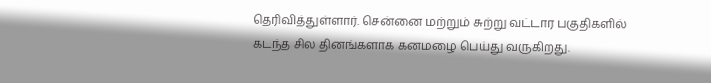தெரிவித்துள்ளார். சென்னை மற்றும் சுற்று வட்டார பகுதிகளில் கடந்த சில தினங்களாக கனமழை பெய்து வருகிறது.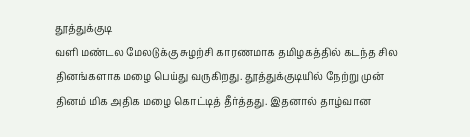தூத்துக்குடி
வளி மண்டல மேலடுக்கு சுழற்சி காரணமாக தமிழகத்தில் கடந்த சில தினங்களாக மழை பெய்து வருகிறது. தூத்துக்குடியில் நேற்று முன் தினம் மிக அதிக மழை கொட்டித் தீர்த்தது. இதனால் தாழ்வான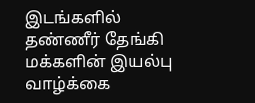இடங்களில் தண்ணீர் தேங்கி மக்களின் இயல்பு வாழ்க்கை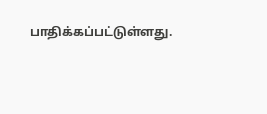பாதிக்கப்பட்டுள்ளது.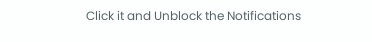Click it and Unblock the Notifications